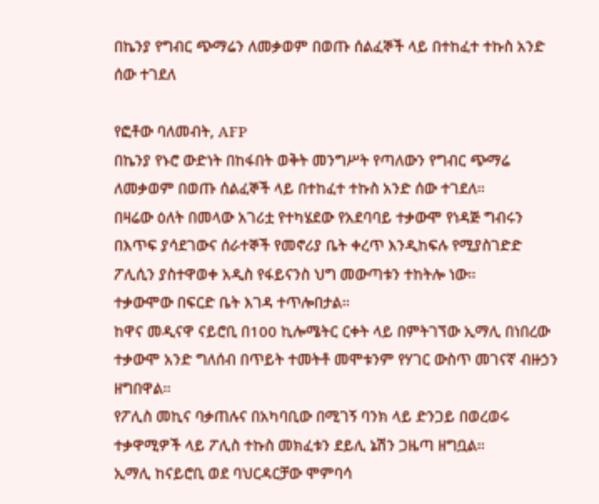በኬንያ የግብር ጭማሬን ለመቃወም በወጡ ሰልፈኞች ላይ በተከፈተ ተኩስ አንድ ሰው ተገደለ

የፎቶው ባለመብት, AFP
በኬንያ የኑሮ ውድነት በከፋበት ወቅት መንግሥት የጣለውን የግብር ጭማሬ ለመቃወም በወጡ ሰልፈኞች ላይ በተከፈተ ተኩስ አንድ ሰው ተገደለ።
በዛሬው ዕለት በመላው አገሪቷ የተካሄደው የአደባባይ ተቃውሞ የነዳጅ ግብሩን በእጥፍ ያሳደገውና ሰራተኞች የመኖሪያ ቤት ቀረጥ እንዲከፍሉ የሚያስገድድ ፖሊሲን ያስተዋወቀ አዲስ የፋይናንስ ህግ መውጣቱን ተከትሎ ነው።
ተቃውሞው በፍርድ ቤት እገዳ ተጥሎበታል።
ከዋና መዲናዋ ናይሮቢ በ100 ኪሎሜትር ርቀት ላይ በምትገኘው ኢማሊ በነበረው ተቃውሞ አንድ ግለሰብ በጥይት ተመትቶ መሞቱንም የሃገር ውስጥ መገናኛ ብዙኃን ዘግበዋል።
የፖሊስ መኪና ባቃጠሉና በአካባቢው በሚገኝ ባንክ ላይ ድንጋይ በወረወሩ ተቃዋሚዎች ላይ ፖሊስ ተኩስ መክፈቱን ደይሊ ኔሽን ጋዜጣ ዘግቧል።
ኢማሊ ከናይሮቢ ወደ ባህርዳርቻው ሞምባሳ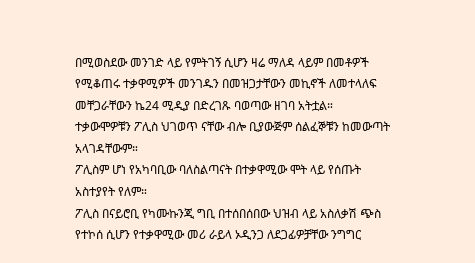በሚወስደው መንገድ ላይ የምትገኝ ሲሆን ዛሬ ማለዳ ላይም በመቶዎች የሚቆጠሩ ተቃዋሚዎች መንገዱን በመዝጋታቸውን መኪኖች ለመተላለፍ መቸጋራቸውን ኬ24 ሚዲያ በድረገጹ ባወጣው ዘገባ አትቷል።
ተቃውሞዎቹን ፖሊስ ህገወጥ ናቸው ብሎ ቢያውጅም ሰልፈኞቹን ከመውጣት አላገዳቸውም።
ፖሊስም ሆነ የአካባቢው ባለስልጣናት በተቃዋሚው ሞት ላይ የሰጡት አስተያየት የለም።
ፖሊስ በናይሮቢ የካሙኩንጂ ግቢ በተሰበሰበው ህዝብ ላይ አስለቃሽ ጭስ የተኮሰ ሲሆን የተቃዋሚው መሪ ራይላ ኦዲንጋ ለደጋፊዎቻቸው ንግግር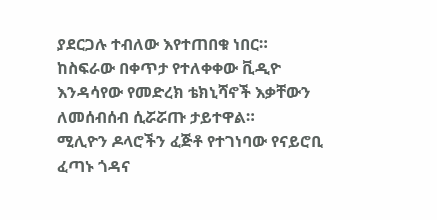ያደርጋሉ ተብለው እየተጠበቁ ነበር።
ከስፍራው በቀጥታ የተለቀቀው ቪዲዮ እንዳሳየው የመድረክ ቴክኒሻኖች እቃቸውን ለመሰብሰብ ሲሯሯጡ ታይተዋል።
ሚሊዮን ዶላሮችን ፈጅቶ የተገነባው የናይሮቢ ፈጣኑ ጎዳና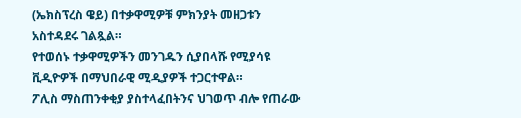(ኤክስፕረስ ዌይ) በተቃዋሚዎቹ ምክንያት መዘጋቱን አስተዳደሩ ገልጿል።
የተወሰኑ ተቃዋሚዎችን መንገዱን ሲያበላሹ የሚያሳዩ ቪዲዮዎች በማህበራዊ ሚዲያዎች ተጋርተዋል።
ፖሊስ ማስጠንቀቂያ ያስተላፈበትንና ህገወጥ ብሎ የጠራው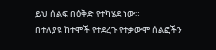ይህ ሰልፍ በዕቅድ የተካሄደ ነው።
በተለያዩ ከተሞች የተደረጉ የተቃውሞ ሰልፎችን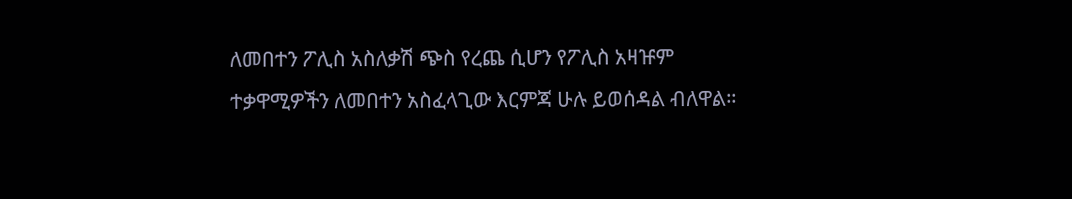ለመበተን ፖሊስ አስለቃሽ ጭስ የረጨ ሲሆን የፖሊስ አዛዡም ተቃዋሚዎችን ለመበተን አስፈላጊው እርምጃ ሁሉ ይወሰዳል ብለዋል።